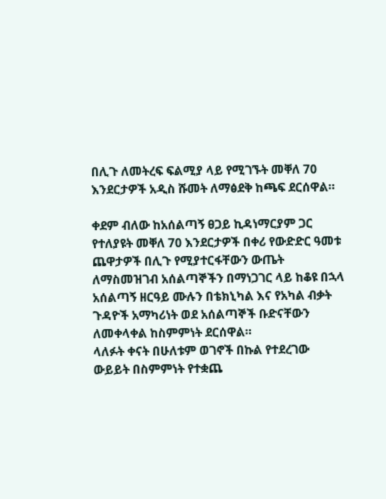በሊጉ ለመትረፍ ፍልሚያ ላይ የሚገኙት መቐለ 70 እንደርታዎች አዲስ ሹመት ለማፅደቅ ከጫፍ ደርሰዋል።

ቀደም ብለው ከአሰልጣኝ ፀጋይ ኪዳነማርያም ጋር የተለያዩት መቐለ 70 እንደርታዎች በቀሪ የውድድር ዓመቱ ጨዋታዎች በሊጉ የሚያተርፋቸውን ውጤት ለማስመዝገብ አሰልጣኞችን በማነጋገር ላይ ከቆዩ በኋላ አሰልጣኝ ዘርዓይ ሙሉን በቴክኒካል እና የአካል ብቃት ጉዳዮች አማካሪነት ወደ አሰልጣኞች ቡድናቸውን ለመቀላቀል ከስምምነት ደርሰዋል።
ላለፉት ቀናት በሁለቱም ወገኖች በኩል የተደረገው ውይይት በስምምነት የተቋጨ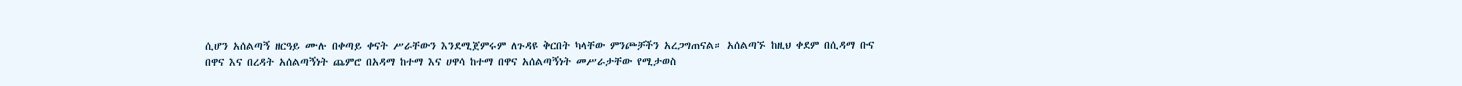ሲሆን አሰልጣኝ ዘርዓይ ሙሉ በቀጣይ ቀናት ሥራቸውን እንደሚጀምሩም ለጉዳዩ ቅርበት ካላቸው ምንጮቻችን አረጋግጠናል። አሰልጣኙ ከዚህ ቀደም በሲዳማ ቡና በዋና እና በረዳት አሰልጣኝነት ጨምሮ በአዳማ ከተማ እና ሀዋሳ ከተማ በዋና አሰልጣኝነት መሥራታቸው የሚታወስ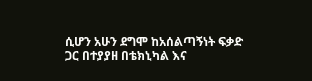ሲሆን አሁን ደግሞ ከአሰልጣኝነት ፍቃድ ጋር በተያያዘ በቴክኒካል እና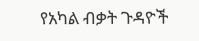የአካል ብቃት ጉዳዮች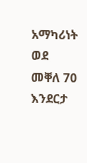አማካሪነት ወደ መቐለ 70 እንደርታ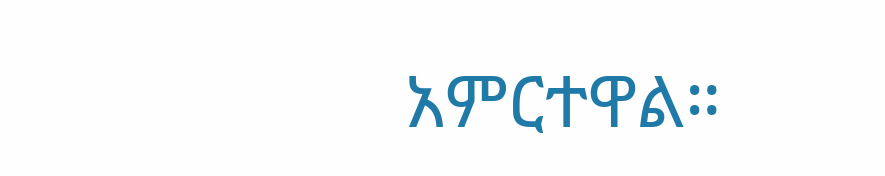አምርተዋል።